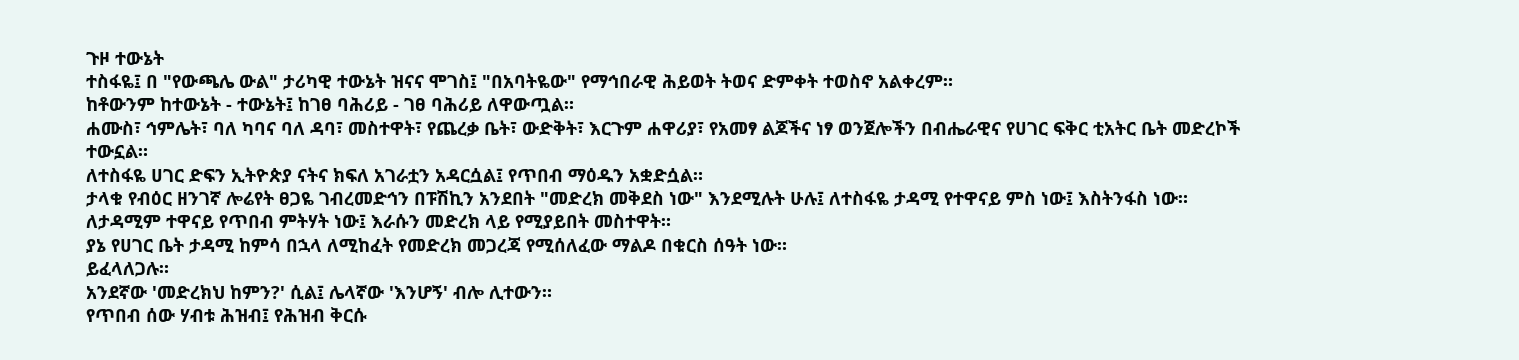ጉዞ ተውኔት
ተስፋዬ፤ በ "የውጫሌ ውል" ታሪካዊ ተውኔት ዝናና ሞገስ፤ "በአባትዬው" የማኅበራዊ ሕይወት ትወና ድምቀት ተወስኖ አልቀረም።
ከቶውንም ከተውኔት - ተውኔት፤ ከገፀ ባሕሪይ - ገፀ ባሕሪይ ለዋውጧል።
ሐሙስ፣ ኅምሌት፣ ባለ ካባና ባለ ዳባ፣ መስተዋት፣ የጨረቃ ቤት፣ ውድቅት፣ እርጉም ሐዋሪያ፣ የአመፃ ልጆችና ነፃ ወንጀሎችን በብሔራዊና የሀገር ፍቅር ቲአትር ቤት መድረኮች ተውኗል።
ለተስፋዬ ሀገር ድፍን ኢትዮጵያ ናትና ክፍለ አገራቷን አዳርሷል፤ የጥበብ ማዕዱን አቋድሷል።
ታላቁ የብዕር ዘንገኛ ሎሬየት ፀጋዬ ገብረመድኅን በፑሽኪን አንደበት "መድረክ መቅደስ ነው" እንደሚሉት ሁሉ፤ ለተስፋዬ ታዳሚ የተዋናይ ምስ ነው፤ እስትንፋስ ነው።
ለታዳሚም ተዋናይ የጥበብ ምትሃት ነው፤ እራሱን መድረክ ላይ የሚያይበት መስተዋት።
ያኔ የሀገር ቤት ታዳሚ ከምሳ በኋላ ለሚከፈት የመድረክ መጋረጃ የሚሰለፈው ማልዶ በቁርስ ሰዓት ነው።
ይፈላለጋሉ።
አንደኛው 'መድረክህ ከምን?' ሲል፤ ሌላኛው 'እንሆኝ' ብሎ ሊተውን።
የጥበብ ሰው ሃብቱ ሕዝብ፤ የሕዝብ ቅርሱ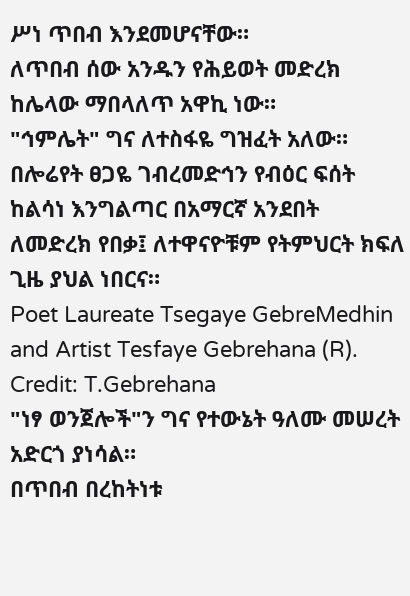ሥነ ጥበብ እንደመሆናቸው።
ለጥበብ ሰው አንዱን የሕይወት መድረክ ከሌላው ማበላለጥ አዋኪ ነው።
"ኅምሌት" ግና ለተስፋዬ ግዝፈት አለው።
በሎሬየት ፀጋዬ ገብረመድኅን የብዕር ፍሰት ከልሳነ እንግልጣር በአማርኛ አንደበት ለመድረክ የበቃ፤ ለተዋናዮቹም የትምህርት ክፍለ ጊዜ ያህል ነበርና።
Poet Laureate Tsegaye GebreMedhin and Artist Tesfaye Gebrehana (R). Credit: T.Gebrehana
"ነፃ ወንጀሎች"ን ግና የተውኔት ዓለሙ መሠረት አድርጎ ያነሳል።
በጥበብ በረከትነቱ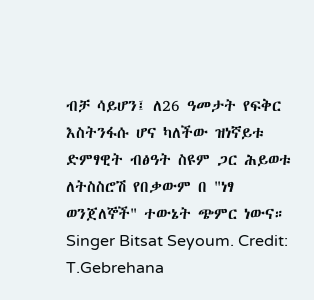ብቻ ሳይሆን፤ ለ26 ዓመታት የፍቅር እስትንፋሱ ሆና ካለችው ዝነኛይቱ ድምፃዊት ብፅዓት ስዩም ጋር ሕይወቱ ለትስስሮሽ የበቃውም በ "ነፃ ወንጀለኞች" ተውኔት ጭምር ነውና።
Singer Bitsat Seyoum. Credit: T.Gebrehana